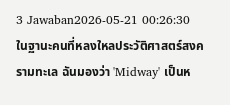3 Jawaban2026-05-21 00:26:30
ในฐานะคนที่หลงใหลประวัติศาสตร์สงครามทะเล ฉันมองว่า 'Midway' เป็นห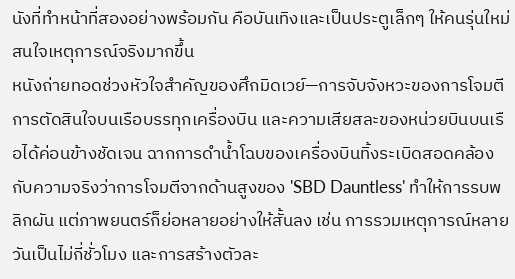นังที่ทำหน้าที่สองอย่างพร้อมกัน คือบันเทิงและเป็นประตูเล็กๆ ให้คนรุ่นใหม่สนใจเหตุการณ์จริงมากขึ้น
หนังถ่ายทอดช่วงหัวใจสำคัญของศึกมิดเวย์—การจับจังหวะของการโจมตี การตัดสินใจบนเรือบรรทุกเครื่องบิน และความเสียสละของหน่วยบินบนเรือได้ค่อนข้างชัดเจน ฉากการดำน้ำโฉบของเครื่องบินทิ้งระเบิดสอดคล้องกับความจริงว่าการโจมตีจากด้านสูงของ 'SBD Dauntless' ทำให้การรบพลิกผัน แต่ภาพยนตร์ก็ย่อหลายอย่างให้สั้นลง เช่น การรวมเหตุการณ์หลายวันเป็นไม่กี่ชั่วโมง และการสร้างตัวละ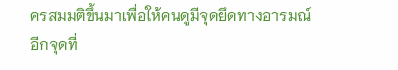ครสมมติขึ้นมาเพื่อให้คนดูมีจุดยึดทางอารมณ์
อีกจุดที่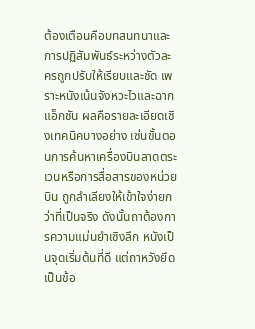ต้องเตือนคือบทสนทนาและการปฏิสัมพันธ์ระหว่างตัวละครถูกปรับให้เรียบและชัด เพราะหนังเน้นจังหวะไวและฉากแอ็กชัน ผลคือรายละเอียดเชิงเทคนิคบางอย่าง เช่นขั้นตอนการค้นหาเครื่องบินลาดตระเวนหรือการสื่อสารของหน่วยบิน ถูกลำเลียงให้เข้าใจง่ายกว่าที่เป็นจริง ดังนั้นถาต้องการความแม่นยำเชิงลึก หนังเป็นจุดเริ่มต้นที่ดี แต่ถาหวังยึดเป็นข้อ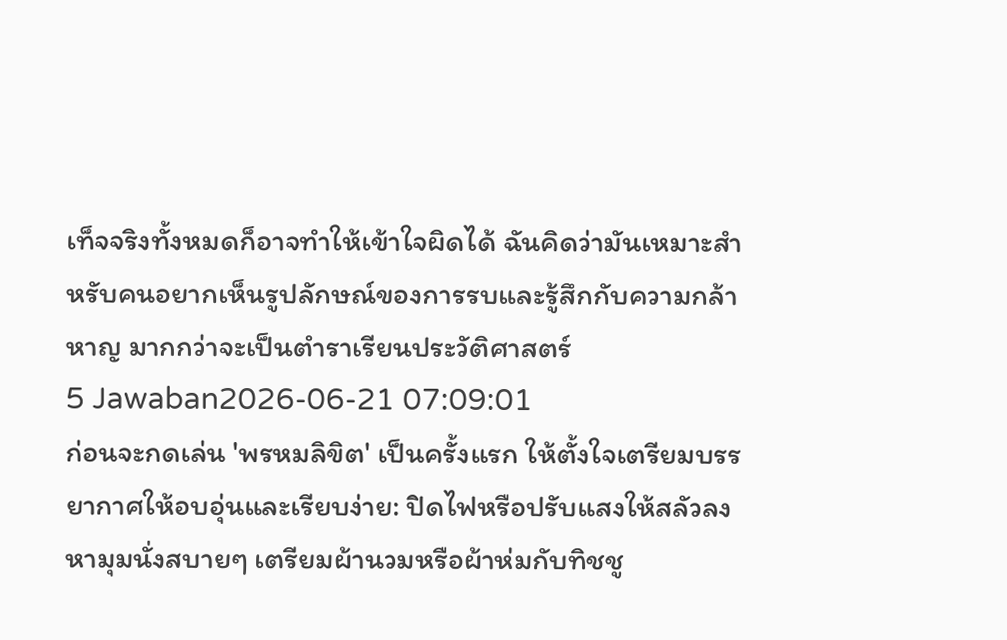เท็จจริงทั้งหมดก็อาจทำให้เข้าใจผิดได้ ฉันคิดว่ามันเหมาะสำหรับคนอยากเห็นรูปลักษณ์ของการรบและรู้สึกกับความกล้าหาญ มากกว่าจะเป็นตำราเรียนประวัติศาสตร์
5 Jawaban2026-06-21 07:09:01
ก่อนจะกดเล่น 'พรหมลิขิต' เป็นครั้งแรก ให้ตั้งใจเตรียมบรรยากาศให้อบอุ่นและเรียบง่าย: ปิดไฟหรือปรับแสงให้สลัวลง หามุมนั่งสบายๆ เตรียมผ้านวมหรือผ้าห่มกับทิชชู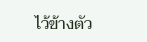ไว้ข้างตัว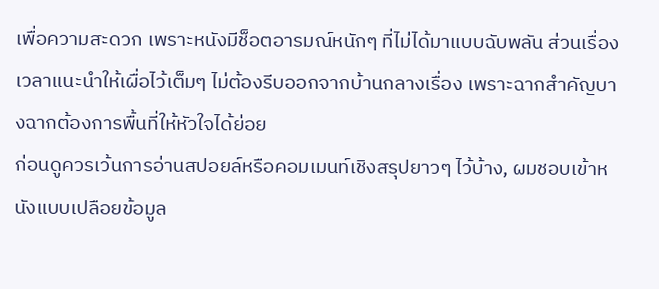เพื่อความสะดวก เพราะหนังมีช็อตอารมณ์หนักๆ ที่ไม่ได้มาแบบฉับพลัน ส่วนเรื่องเวลาแนะนำให้เผื่อไว้เต็มๆ ไม่ต้องรีบออกจากบ้านกลางเรื่อง เพราะฉากสำคัญบางฉากต้องการพื้นที่ให้หัวใจได้ย่อย
ก่อนดูควรเว้นการอ่านสปอยล์หรือคอมเมนท์เชิงสรุปยาวๆ ไว้บ้าง, ผมชอบเข้าหนังแบบเปลือยข้อมูล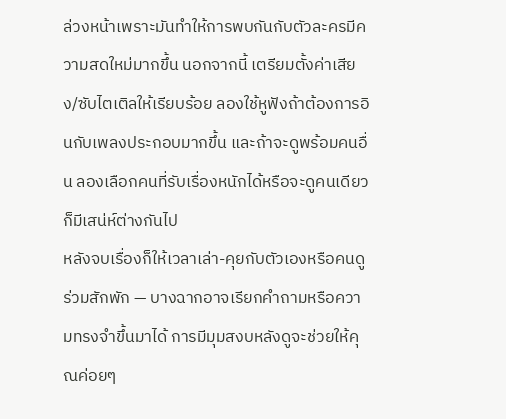ล่วงหน้าเพราะมันทำให้การพบกันกับตัวละครมีความสดใหม่มากขึ้น นอกจากนี้ เตรียมตั้งค่าเสียง/ซับไตเติลให้เรียบร้อย ลองใช้หูฟังถ้าต้องการอินกับเพลงประกอบมากขึ้น และถ้าจะดูพร้อมคนอื่น ลองเลือกคนที่รับเรื่องหนักได้หรือจะดูคนเดียวก็มีเสน่ห์ต่างกันไป
หลังจบเรื่องก็ให้เวลาเล่า-คุยกับตัวเองหรือคนดูร่วมสักพัก — บางฉากอาจเรียกคำถามหรือความทรงจำขึ้นมาได้ การมีมุมสงบหลังดูจะช่วยให้คุณค่อยๆ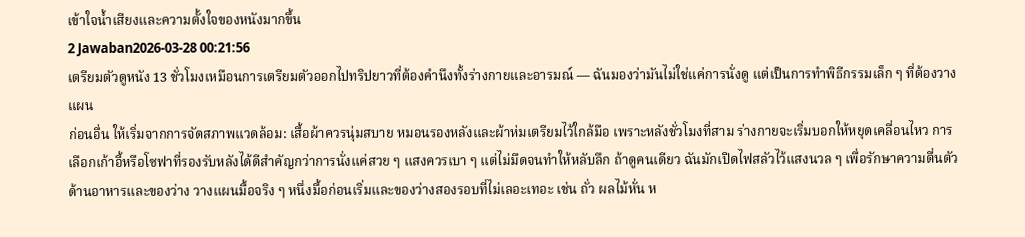เข้าใจน้ำเสียงและความตั้งใจของหนังมากขึ้น
2 Jawaban2026-03-28 00:21:56
เตรียมตัวดูหนัง 13 ชั่วโมงเหมือนการเตรียมตัวออกไปทริปยาวที่ต้องคำนึงทั้งร่างกายและอารมณ์ — ฉันมองว่ามันไม่ใช่แค่การนั่งดู แต่เป็นการทำพิธีกรรมเล็ก ๆ ที่ต้องวางแผน
ก่อนอื่น ให้เริ่มจากการจัดสภาพแวดล้อม: เสื้อผ้าควรนุ่มสบาย หมอนรองหลังและผ้าห่มเตรียมไว้ใกล้มือ เพราะหลังชั่วโมงที่สาม ร่างกายจะเริ่มบอกให้หยุดเคลื่อนไหว การเลือกเก้าอี้หรือโซฟาที่รองรับหลังได้ดีสำคัญกว่าการนั่งแค่สวย ๆ แสงควรเบา ๆ แต่ไม่มืดจนทำให้หลับลึก ถ้าดูคนเดียว ฉันมักเปิดไฟสลัวไว้แสงนวล ๆ เพื่อรักษาความตื่นตัว
ด้านอาหารและของว่าง วางแผนมื้อจริง ๆ หนึ่งมื้อก่อนเริ่มและของว่างสองรอบที่ไม่เลอะเทอะ เช่น ถั่ว ผลไม้หั่น ห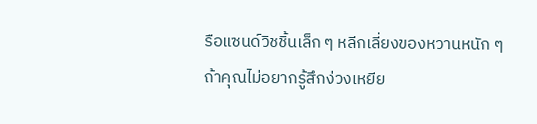รือแซนด์วิชชิ้นเล็ก ๆ หลีกเลี่ยงของหวานหนัก ๆ ถ้าคุณไม่อยากรู้สึกง่วงเหยีย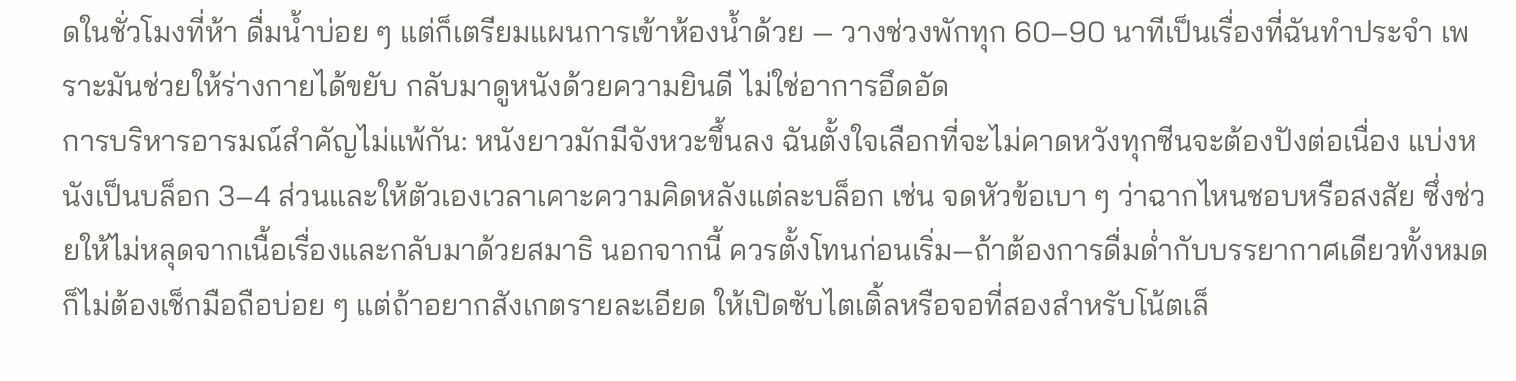ดในชั่วโมงที่ห้า ดื่มน้ำบ่อย ๆ แต่ก็เตรียมแผนการเข้าห้องน้ำด้วย — วางช่วงพักทุก 60–90 นาทีเป็นเรื่องที่ฉันทำประจำ เพราะมันช่วยให้ร่างกายได้ขยับ กลับมาดูหนังด้วยความยินดี ไม่ใช่อาการอึดอัด
การบริหารอารมณ์สำคัญไม่แพ้กัน: หนังยาวมักมีจังหวะขึ้นลง ฉันตั้งใจเลือกที่จะไม่คาดหวังทุกซีนจะต้องปังต่อเนื่อง แบ่งหนังเป็นบล็อก 3–4 ส่วนและให้ตัวเองเวลาเคาะความคิดหลังแต่ละบล็อก เช่น จดหัวข้อเบา ๆ ว่าฉากไหนชอบหรือสงสัย ซึ่งช่วยให้ไม่หลุดจากเนื้อเรื่องและกลับมาด้วยสมาธิ นอกจากนี้ ควรตั้งโทนก่อนเริ่ม—ถ้าต้องการดื่มด่ำกับบรรยากาศเดียวทั้งหมด ก็ไม่ต้องเช็กมือถือบ่อย ๆ แต่ถ้าอยากสังเกตรายละเอียด ให้เปิดซับไตเติ้ลหรือจอที่สองสำหรับโน้ตเล็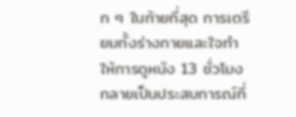ก ๆ ในท้ายที่สุด การเตรียมทั้งร่างกายและใจทำให้การดูหนัง 13 ชั่วโมงกลายเป็นประสบการณ์ที่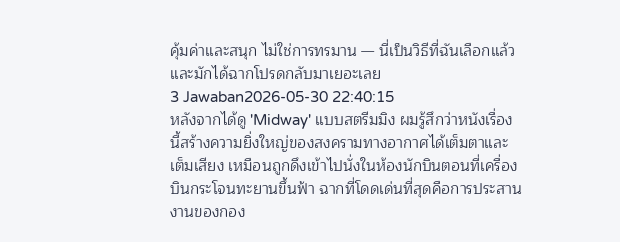คุ้มค่าและสนุก ไม่ใช่การทรมาน — นี่เป็นวิธีที่ฉันเลือกแล้วและมักได้ฉากโปรดกลับมาเยอะเลย
3 Jawaban2026-05-30 22:40:15
หลังจากได้ดู 'Midway' แบบสตรีมมิง ผมรู้สึกว่าหนังเรื่องนี้สร้างความยิ่งใหญ่ของสงครามทางอากาศได้เต็มตาและเต็มเสียง เหมือนถูกดึงเข้าไปนั่งในห้องนักบินตอนที่เครื่องบินกระโจนทะยานขึ้นฟ้า ฉากที่โดดเด่นที่สุดคือการประสานงานของกอง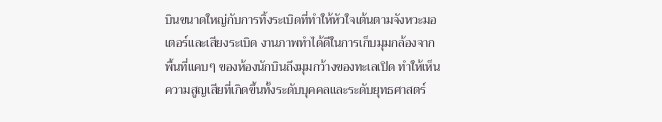บินขนาดใหญ่กับการทิ้งระเบิดที่ทำให้หัวใจเต้นตามจังหวะมอเตอร์และเสียงระเบิด งานภาพทำได้ดีในการเก็บมุมกล้องจากพื้นที่แคบๆ ของห้องนักบินถึงมุมกว้างของทะเลเปิด ทำให้เห็นความสูญเสียที่เกิดขึ้นทั้งระดับบุคคลและระดับยุทธศาสตร์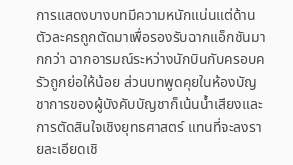การแสดงบางบทมีความหนักแน่นแต่ด้านตัวละครถูกตัดมาเพื่อรองรับฉากแอ็กชันมากกว่า ฉากอารมณ์ระหว่างนักบินกับครอบครัวถูกย่อให้น้อย ส่วนบทพูดคุยในห้องบัญชาการของผู้บังคับบัญชาก็เน้นน้ำเสียงและการตัดสินใจเชิงยุทธศาสตร์ แทนที่จะลงรายละเอียดเชิ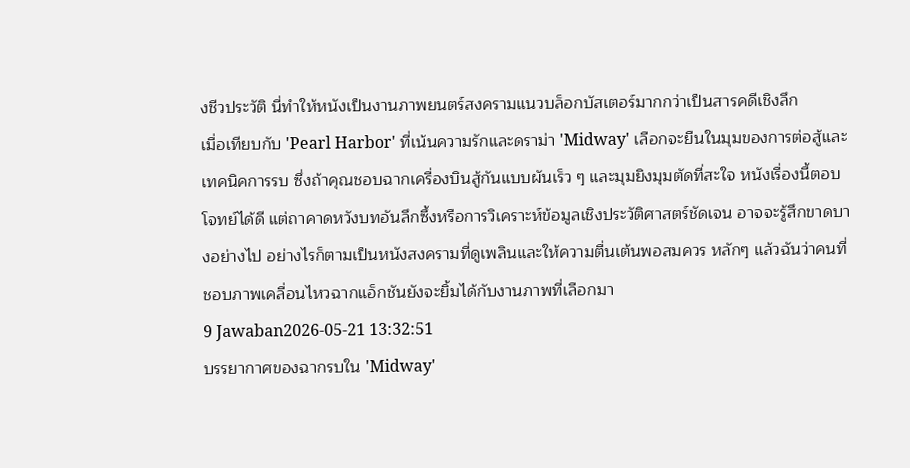งชีวประวัติ นี่ทำให้หนังเป็นงานภาพยนตร์สงครามแนวบล็อกบัสเตอร์มากกว่าเป็นสารคดีเชิงลึก
เมื่อเทียบกับ 'Pearl Harbor' ที่เน้นความรักและดราม่า 'Midway' เลือกจะยืนในมุมของการต่อสู้และเทคนิคการรบ ซึ่งถ้าคุณชอบฉากเครื่องบินสู้กันแบบผันเร็ว ๆ และมุมยิงมุมตัดที่สะใจ หนังเรื่องนี้ตอบโจทย์ได้ดี แต่ถาคาดหวังบทอันลึกซึ้งหรือการวิเคราะห์ข้อมูลเชิงประวัติศาสตร์ชัดเจน อาจจะรู้สึกขาดบางอย่างไป อย่างไรก็ตามเป็นหนังสงครามที่ดูเพลินและให้ความตื่นเต้นพอสมควร หลักๆ แล้วฉันว่าคนที่ชอบภาพเคลื่อนไหวฉากแอ็กชันยังจะยิ้มได้กับงานภาพที่เลือกมา
9 Jawaban2026-05-21 13:32:51
บรรยากาศของฉากรบใน 'Midway'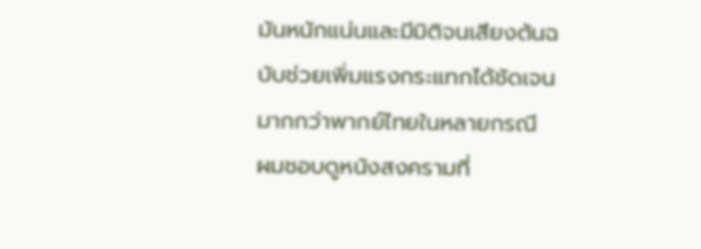มันหนักแน่นและมีมิติจนเสียงต้นฉบับช่วยเพิ่มแรงกระแทกได้ชัดเจนมากกว่าพากย์ไทยในหลายกรณี
ผมชอบดูหนังสงครามที่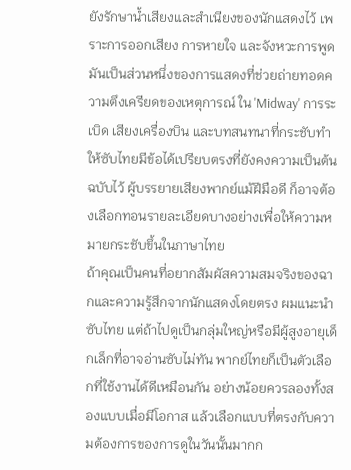ยังรักษาน้ำเสียงและสำเนียงของนักแสดงไว้ เพราะการออกเสียง การหายใจ และจังหวะการพูดมันเป็นส่วนหนึ่งของการแสดงที่ช่วยถ่ายทอดความตึงเครียดของเหตุการณ์ ใน 'Midway' การระเบิด เสียงเครื่องบิน และบทสนทนาที่กระชับทำให้ซับไทยมีข้อได้เปรียบตรงที่ยังคงความเป็นต้นฉบับไว้ ผู้บรรยายเสียงพากย์แม้ฝีมือดี ก็อาจต้องเลือกทอนรายละเอียดบางอย่างเพื่อให้ความหมายกระชับขึ้นในภาษาไทย
ถ้าคุณเป็นคนที่อยากสัมผัสความสมจริงของฉากและความรู้สึกจากนักแสดงโดยตรง ผมแนะนำซับไทย แต่ถ้าไปดูเป็นกลุ่มใหญ่หรือมีผู้สูงอายุเด็กเล็กที่อาจอ่านซับไม่ทัน พากย์ไทยก็เป็นตัวเลือกที่ใช้งานได้ดีเหมือนกัน อย่างน้อยควรลองทั้งสองแบบเมื่อมีโอกาส แล้วเลือกแบบที่ตรงกับความต้องการของการดูในวันนั้นมากก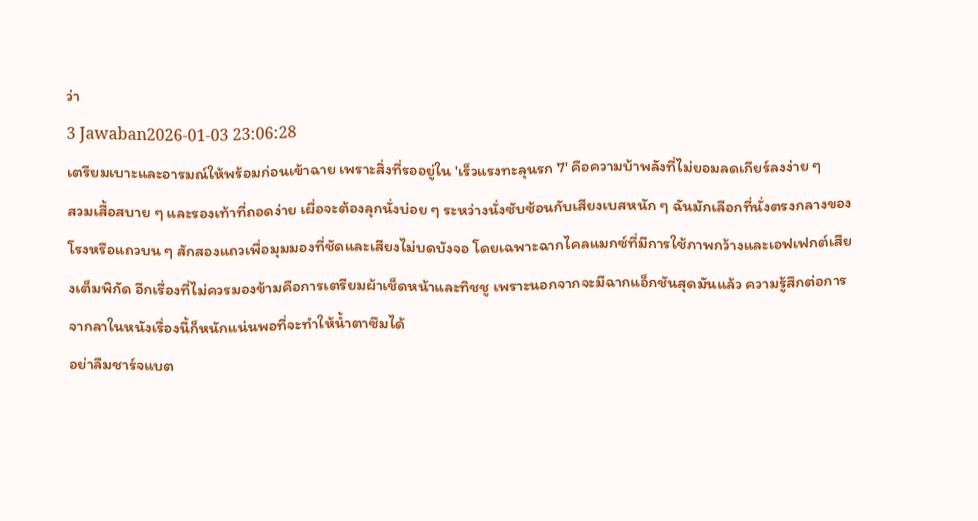ว่า
3 Jawaban2026-01-03 23:06:28
เตรียมเบาะและอารมณ์ให้พร้อมก่อนเข้าฉาย เพราะสิ่งที่รออยู่ใน 'เร็วแรงทะลุนรก 7' คือความบ้าพลังที่ไม่ยอมลดเกียร์ลงง่าย ๆ
สวมเสื้อสบาย ๆ และรองเท้าที่ถอดง่าย เผื่อจะต้องลุกนั่งบ่อย ๆ ระหว่างนั่งซับซ้อนกับเสียงเบสหนัก ๆ ฉันมักเลือกที่นั่งตรงกลางของโรงหรือแถวบน ๆ สักสองแถวเพื่อมุมมองที่ชัดและเสียงไม่บดบังจอ โดยเฉพาะฉากไคลแมกซ์ที่มีการใช้ภาพกว้างและเอฟเฟกต์เสียงเต็มพิกัด อีกเรื่องที่ไม่ควรมองข้ามคือการเตรียมผ้าเช็ดหน้าและทิชชู เพราะนอกจากจะมีฉากแอ็กชันสุดมันแล้ว ความรู้สึกต่อการจากลาในหนังเรื่องนี้ก็หนักแน่นพอที่จะทำให้น้ำตาซึมได้
อย่าลืมชาร์จแบต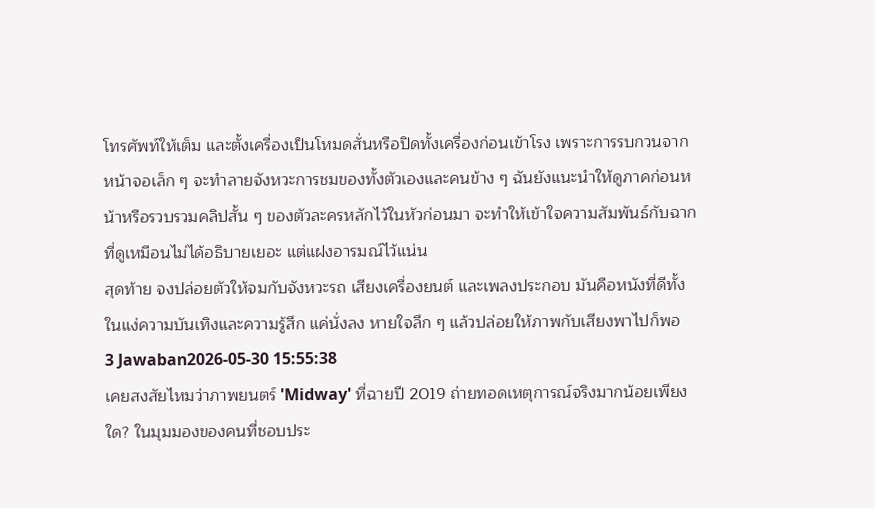โทรศัพท์ให้เต็ม และตั้งเครื่องเป็นโหมดสั่นหรือปิดทั้งเครื่องก่อนเข้าโรง เพราะการรบกวนจากหน้าจอเล็ก ๆ จะทำลายจังหวะการชมของทั้งตัวเองและคนข้าง ๆ ฉันยังแนะนำให้ดูภาคก่อนหน้าหรือรวบรวมคลิปสั้น ๆ ของตัวละครหลักไว้ในหัวก่อนมา จะทำให้เข้าใจความสัมพันธ์กับฉากที่ดูเหมือนไม่ได้อธิบายเยอะ แต่แฝงอารมณ์ไว้แน่น
สุดท้าย จงปล่อยตัวให้จมกับจังหวะรถ เสียงเครื่องยนต์ และเพลงประกอบ มันคือหนังที่ดีทั้งในแง่ความบันเทิงและความรู้สึก แค่นั่งลง หายใจลึก ๆ แล้วปล่อยให้ภาพกับเสียงพาไปก็พอ
3 Jawaban2026-05-30 15:55:38
เคยสงสัยไหมว่าภาพยนตร์ 'Midway' ที่ฉายปี 2019 ถ่ายทอดเหตุการณ์จริงมากน้อยเพียงใด? ในมุมมองของคนที่ชอบประ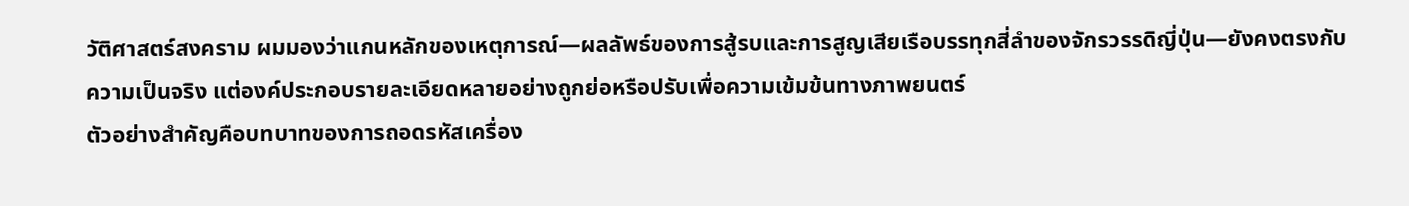วัติศาสตร์สงคราม ผมมองว่าแกนหลักของเหตุการณ์—ผลลัพธ์ของการสู้รบและการสูญเสียเรือบรรทุกสี่ลำของจักรวรรดิญี่ปุ่น—ยังคงตรงกับความเป็นจริง แต่องค์ประกอบรายละเอียดหลายอย่างถูกย่อหรือปรับเพื่อความเข้มข้นทางภาพยนตร์
ตัวอย่างสำคัญคือบทบาทของการถอดรหัสเครื่อง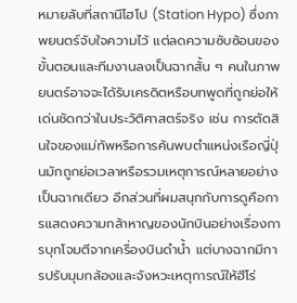หมายลับที่สถานีโฮโป (Station Hypo) ซึ่งภาพยนตร์จับใจความไว้ แต่ลดความซับซ้อนของขั้นตอนและทีมงานลงเป็นฉากสั้น ๆ คนในภาพยนตร์อาจจะได้รับเครดิตหรือบทพูดที่ถูกย่อให้เด่นชัดกว่าในประวัติศาสตร์จริง เช่น การตัดสินใจของแม่ทัพหรือการค้นพบตำแหน่งเรือญี่ปุ่นมักถูกย่อเวลาหรือรวมเหตุการณ์หลายอย่างเป็นฉากเดียว อีกส่วนที่ผมสนุกกับการดูคือการแสดงความกล้าหาญของนักบินอย่างเรื่องการบุกโจมตีจากเครื่องบินดำน้ำ แต่บางฉากมีการปรับมุมกล้องและจังหวะเหตุการณ์ให้ฮีโร่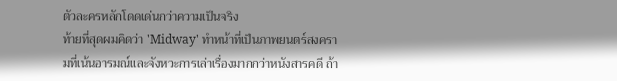ตัวละครหลักโดดเด่นกว่าความเป็นจริง
ท้ายที่สุดผมคิดว่า 'Midway' ทำหน้าที่เป็นภาพยนตร์สงครามที่เน้นอารมณ์และจังหวะการเล่าเรื่องมากกว่าหนังสารคดี ถ้า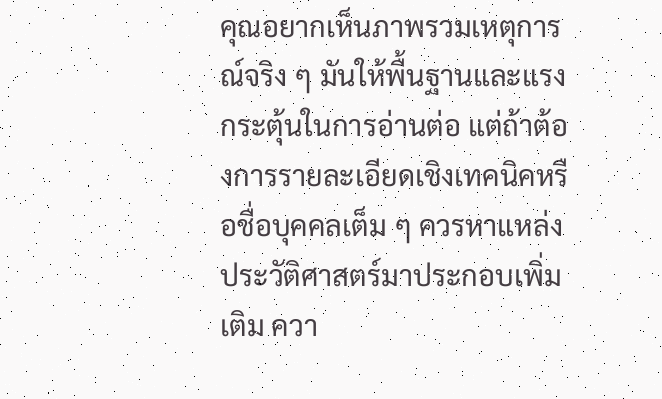คุณอยากเห็นภาพรวมเหตุการณ์จริง ๆ มันให้พื้นฐานและแรงกระตุ้นในการอ่านต่อ แต่ถ้าต้องการรายละเอียดเชิงเทคนิคหรือชื่อบุคคลเต็ม ๆ ควรหาแหล่งประวัติศาสตร์มาประกอบเพิ่มเติม ควา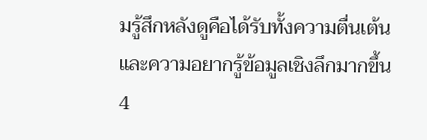มรู้สึกหลังดูคือได้รับทั้งความตื่นเต้นและความอยากรู้ข้อมูลเชิงลึกมากขึ้น
4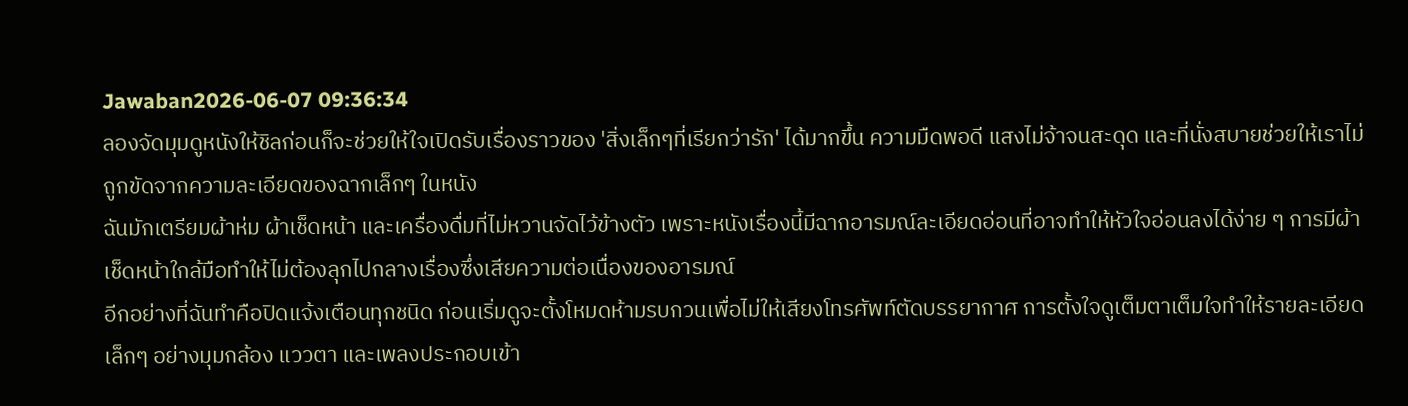Jawaban2026-06-07 09:36:34
ลองจัดมุมดูหนังให้ชิลก่อนก็จะช่วยให้ใจเปิดรับเรื่องราวของ 'สิ่งเล็กๆที่เรียกว่ารัก' ได้มากขึ้น ความมืดพอดี แสงไม่จ้าจนสะดุด และที่นั่งสบายช่วยให้เราไม่ถูกขัดจากความละเอียดของฉากเล็กๆ ในหนัง
ฉันมักเตรียมผ้าห่ม ผ้าเช็ดหน้า และเครื่องดื่มที่ไม่หวานจัดไว้ข้างตัว เพราะหนังเรื่องนี้มีฉากอารมณ์ละเอียดอ่อนที่อาจทำให้หัวใจอ่อนลงได้ง่าย ๆ การมีผ้าเช็ดหน้าใกล้มือทำให้ไม่ต้องลุกไปกลางเรื่องซึ่งเสียความต่อเนื่องของอารมณ์
อีกอย่างที่ฉันทำคือปิดแจ้งเตือนทุกชนิด ก่อนเริ่มดูจะตั้งโหมดห้ามรบกวนเพื่อไม่ให้เสียงโทรศัพท์ตัดบรรยากาศ การตั้งใจดูเต็มตาเต็มใจทำให้รายละเอียดเล็กๆ อย่างมุมกล้อง แววตา และเพลงประกอบเข้า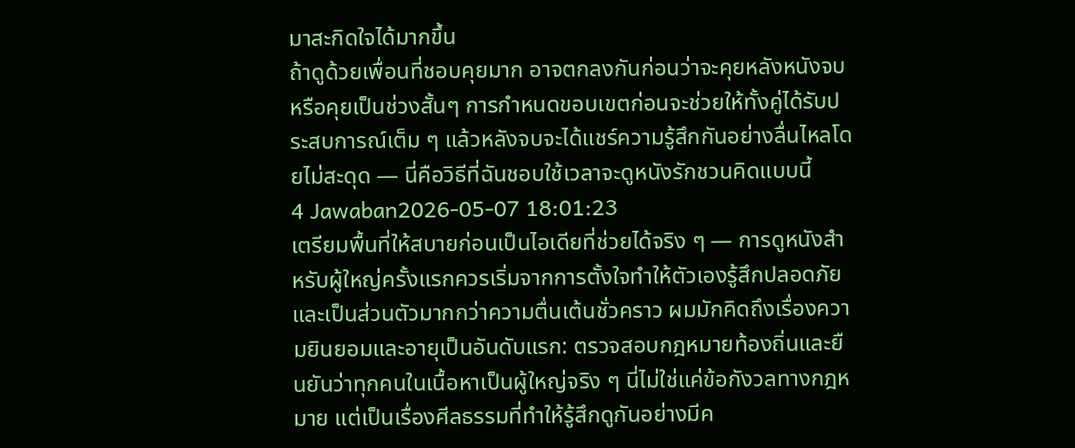มาสะกิดใจได้มากขึ้น
ถ้าดูด้วยเพื่อนที่ชอบคุยมาก อาจตกลงกันก่อนว่าจะคุยหลังหนังจบหรือคุยเป็นช่วงสั้นๆ การกำหนดขอบเขตก่อนจะช่วยให้ทั้งคู่ได้รับประสบการณ์เต็ม ๆ แล้วหลังจบจะได้แชร์ความรู้สึกกันอย่างลื่นไหลโดยไม่สะดุด — นี่คือวิธีที่ฉันชอบใช้เวลาจะดูหนังรักชวนคิดแบบนี้
4 Jawaban2026-05-07 18:01:23
เตรียมพื้นที่ให้สบายก่อนเป็นไอเดียที่ช่วยได้จริง ๆ — การดูหนังสำหรับผู้ใหญ่ครั้งแรกควรเริ่มจากการตั้งใจทำให้ตัวเองรู้สึกปลอดภัยและเป็นส่วนตัวมากกว่าความตื่นเต้นชั่วคราว ผมมักคิดถึงเรื่องความยินยอมและอายุเป็นอันดับแรก: ตรวจสอบกฎหมายท้องถิ่นและยืนยันว่าทุกคนในเนื้อหาเป็นผู้ใหญ่จริง ๆ นี่ไม่ใช่แค่ข้อกังวลทางกฎหมาย แต่เป็นเรื่องศีลธรรมที่ทำให้รู้สึกดูกันอย่างมีค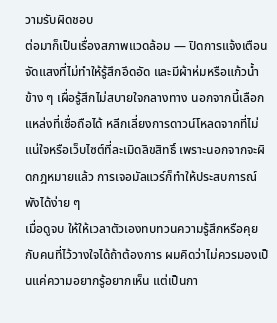วามรับผิดชอบ
ต่อมาก็เป็นเรื่องสภาพแวดล้อม — ปิดการแจ้งเตือน จัดแสงที่ไม่ทำให้รู้สึกอึดอัด และมีผ้าห่มหรือแก้วน้ำข้าง ๆ เผื่อรู้สึกไม่สบายใจกลางทาง นอกจากนี้เลือกแหล่งที่เชื่อถือได้ หลีกเลี่ยงการดาวน์โหลดจากที่ไม่แน่ใจหรือเว็บไซต์ที่ละเมิดลิขสิทธิ์ เพราะนอกจากจะผิดกฎหมายแล้ว การเจอมัลแวร์ก็ทำให้ประสบการณ์พังได้ง่าย ๆ
เมื่อดูจบ ให้ให้เวลาตัวเองทบทวนความรู้สึกหรือคุยกับคนที่ไว้วางใจได้ถ้าต้องการ ผมคิดว่าไม่ควรมองเป็นแค่ความอยากรู้อยากเห็น แต่เป็นกา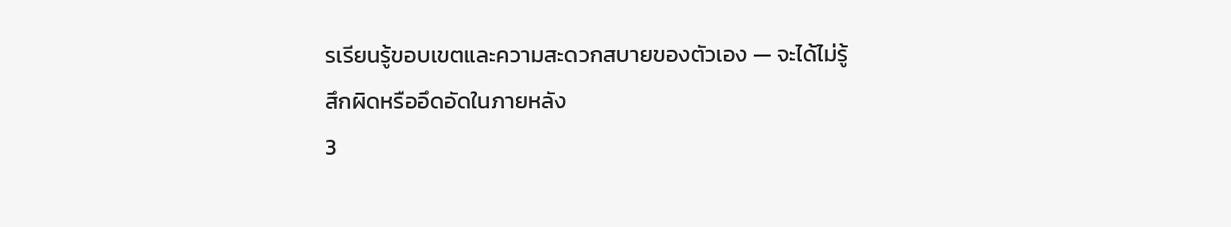รเรียนรู้ขอบเขตและความสะดวกสบายของตัวเอง — จะได้ไม่รู้สึกผิดหรืออึดอัดในภายหลัง
3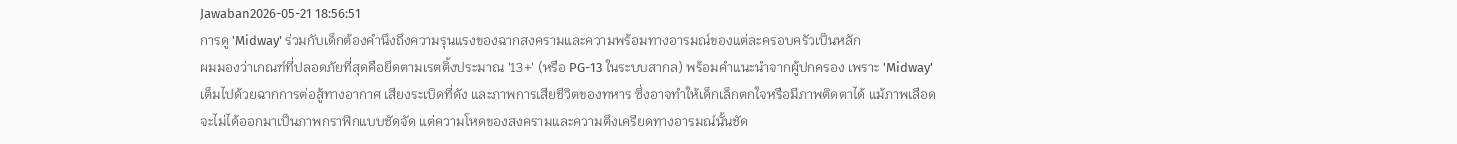Jawaban2026-05-21 18:56:51
การดู 'Midway' ร่วมกับเด็กต้องคำนึงถึงความรุนแรงของฉากสงครามและความพร้อมทางอารมณ์ของแต่ละครอบครัวเป็นหลัก
ผมมองว่าเกณฑ์ที่ปลอดภัยที่สุดคือยึดตามเรตติ้งประมาณ '13+' (หรือ PG-13 ในระบบสากล) พร้อมคำแนะนำจากผู้ปกครอง เพราะ 'Midway' เต็มไปด้วยฉากการต่อสู้ทางอากาศ เสียงระเบิดที่ดัง และภาพการเสียชีวิตของทหาร ซึ่งอาจทำให้เด็กเล็กตกใจหรือมีภาพติดตาได้ แม้ภาพเลือดจะไม่ได้ออกมาเป็นภาพกราฟิกแบบชัดจัด แต่ความโหดของสงครามและความตึงเครียดทางอารมณ์นั้นชัด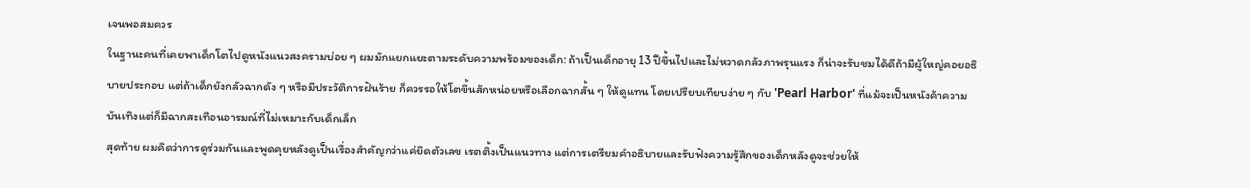เจนพอสมควร
ในฐานะคนที่เคยพาเด็กโตไปดูหนังแนวสงครามบ่อย ๆ ผมมักแยกแยะตามระดับความพร้อมของเด็ก: ถ้าเป็นเด็กอายุ 13 ปีขึ้นไปและไม่หวาดกลัวภาพรุนแรง ก็น่าจะรับชมได้ดีถ้ามีผู้ใหญ่คอยอธิบายประกอบ แต่ถ้าเด็กยังกลัวฉากดัง ๆ หรือมีประวัติการฝันร้าย ก็ควรรอให้โตขึ้นสักหน่อยหรือเลือกฉากสั้น ๆ ให้ดูแทน โดยเปรียบเทียบง่าย ๆ กับ 'Pearl Harbor' ที่แม้จะเป็นหนังค้าความบันเทิงแต่ก็มีฉากสะเทือนอารมณ์ที่ไม่เหมาะกับเด็กเล็ก
สุดท้าย ผมคิดว่าการดูร่วมกันและพูดคุยหลังดูเป็นเรื่องสำคัญกว่าแค่ยึดตัวเลข เรตติ้งเป็นแนวทาง แต่การเตรียมคำอธิบายและรับฟังความรู้สึกของเด็กหลังดูจะช่วยให้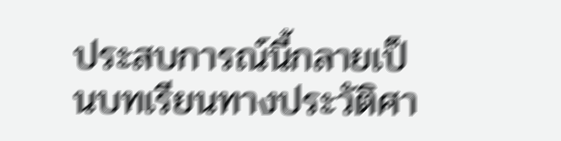ประสบการณ์นี้กลายเป็นบทเรียนทางประวัติศา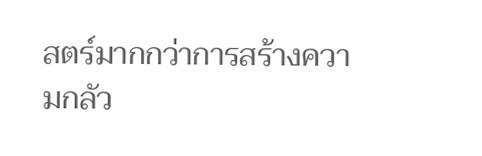สตร์มากกว่าการสร้างความกลัว